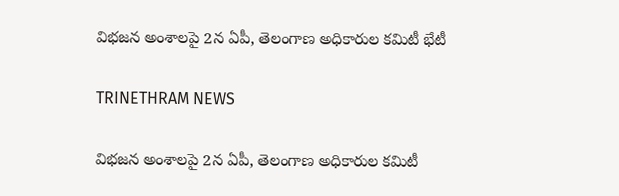విభజన అంశాలపై 2న ఏపీ, తెలంగాణ అధికారుల కమిటీ భేటీ

TRINETHRAM NEWS

విభజన అంశాలపై 2న ఏపీ, తెలంగాణ అధికారుల కమిటీ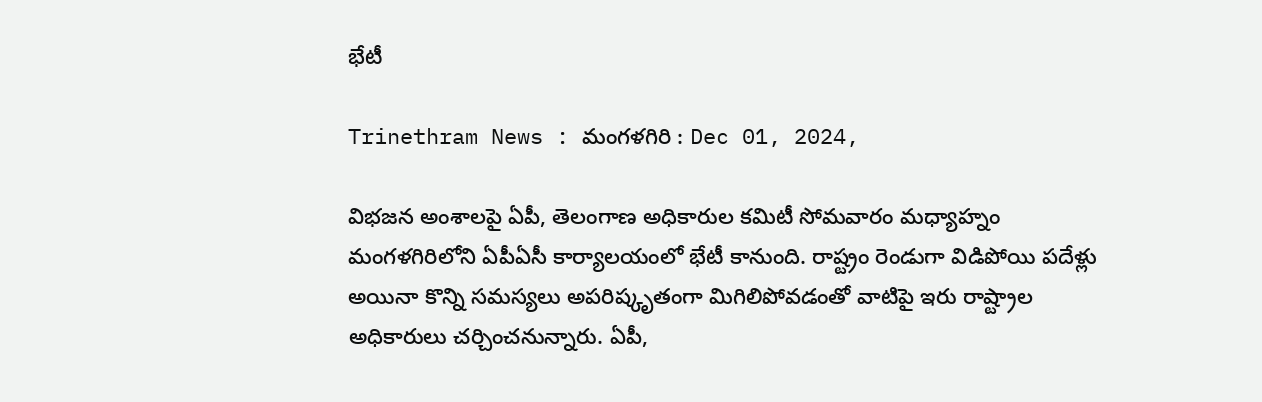భేటీ

Trinethram News : మంగళగిరి : Dec 01, 2024,

విభజన అంశాలపై ఏపీ, తెలంగాణ అధికారుల కమిటీ సోమవారం మధ్యాహ్నం మంగళగిరిలోని ఏపీఏసీ కార్యాలయంలో భేటీ కానుంది. రాష్ట్రం రెండుగా విడిపోయి పదేళ్లు అయినా కొన్ని సమస్యలు అపరిష్కృతంగా మిగిలిపోవడంతో వాటిపై ఇరు రాష్ట్రాల అధికారులు చర్చించనున్నారు. ఏపీ,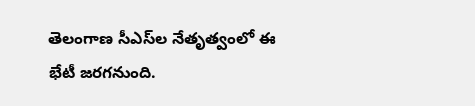తెలంగాణ సీఎస్‌ల నేతృత్వంలో ఈ భేటీ జరగనుంది.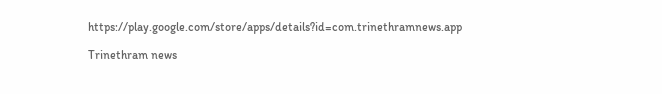https://play.google.com/store/apps/details?id=com.trinethramnews.app

Trinethram news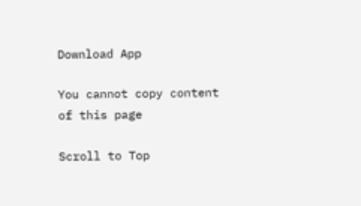Download App

You cannot copy content of this page

Scroll to Top